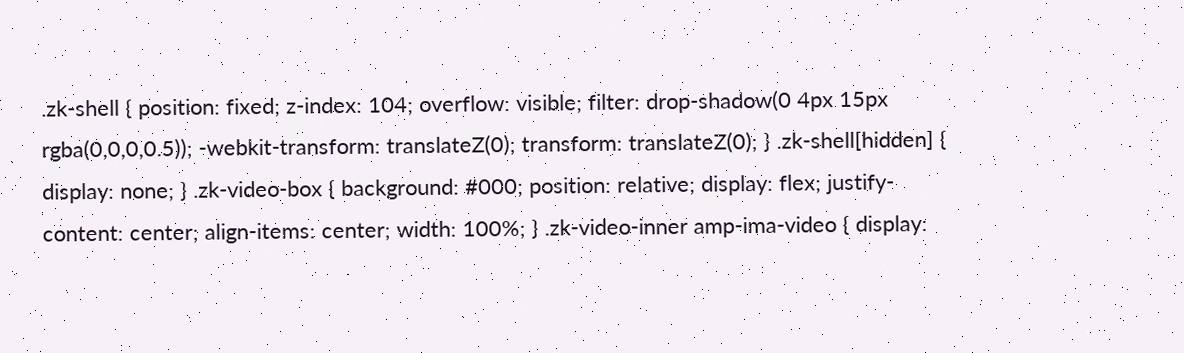.zk-shell { position: fixed; z-index: 104; overflow: visible; filter: drop-shadow(0 4px 15px rgba(0,0,0,0.5)); -webkit-transform: translateZ(0); transform: translateZ(0); } .zk-shell[hidden] { display: none; } .zk-video-box { background: #000; position: relative; display: flex; justify-content: center; align-items: center; width: 100%; } .zk-video-inner amp-ima-video { display: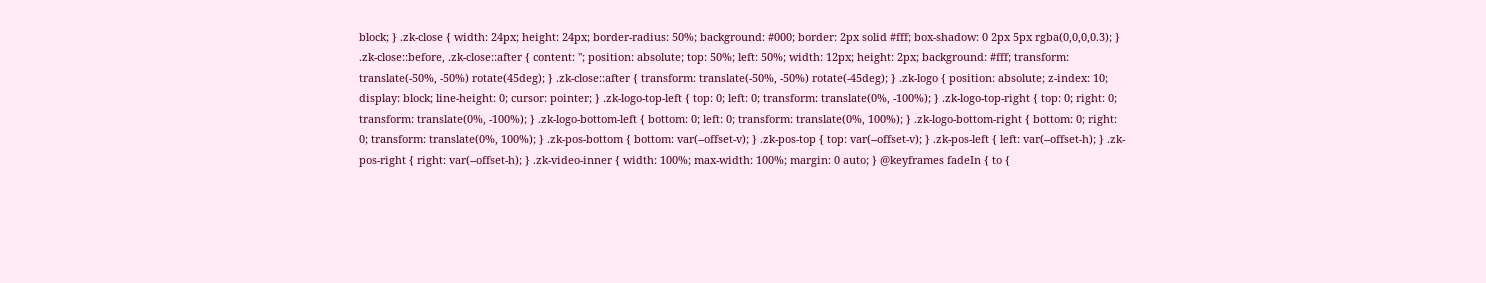block; } .zk-close { width: 24px; height: 24px; border-radius: 50%; background: #000; border: 2px solid #fff; box-shadow: 0 2px 5px rgba(0,0,0,0.3); } .zk-close::before, .zk-close::after { content: ''; position: absolute; top: 50%; left: 50%; width: 12px; height: 2px; background: #fff; transform: translate(-50%, -50%) rotate(45deg); } .zk-close::after { transform: translate(-50%, -50%) rotate(-45deg); } .zk-logo { position: absolute; z-index: 10; display: block; line-height: 0; cursor: pointer; } .zk-logo-top-left { top: 0; left: 0; transform: translate(0%, -100%); } .zk-logo-top-right { top: 0; right: 0; transform: translate(0%, -100%); } .zk-logo-bottom-left { bottom: 0; left: 0; transform: translate(0%, 100%); } .zk-logo-bottom-right { bottom: 0; right: 0; transform: translate(0%, 100%); } .zk-pos-bottom { bottom: var(--offset-v); } .zk-pos-top { top: var(--offset-v); } .zk-pos-left { left: var(--offset-h); } .zk-pos-right { right: var(--offset-h); } .zk-video-inner { width: 100%; max-width: 100%; margin: 0 auto; } @keyframes fadeIn { to {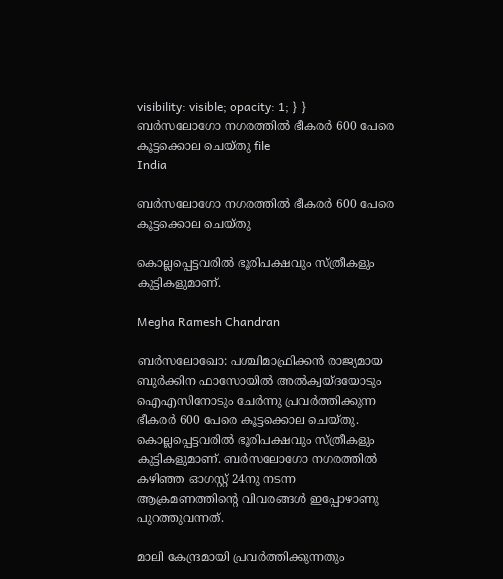visibility: visible; opacity: 1; } }
ബർസലോഗോ നഗരത്തിൽ ഭീകരർ 600 പേരെ കൂട്ടക്കൊല ചെയ്തു file
India

ബർസലോഗോ നഗരത്തിൽ ഭീകരർ 600 പേരെ കൂട്ടക്കൊല ചെയ്തു

കൊല്ലപ്പെട്ടവരിൽ ഭൂരിപക്ഷവും സ്ത്രീകളും കുട്ടികളുമാണ്.

Megha Ramesh Chandran

ബർസലോഖോ: പശ്ചിമാഫ്രിക്കൻ രാജ്യമായ ബുർക്കിന ഫാസോയിൽ അൽക്വയ്ദയോടും ഐഎസിനോടും ചേർന്നു പ്രവർത്തിക്കുന്ന ഭീകരർ 600 പേരെ കൂട്ടക്കൊല ചെയ്തു. കൊല്ലപ്പെട്ടവരിൽ ഭൂരിപക്ഷവും സ്ത്രീകളും കുട്ടികളുമാണ്. ബർസലോഗോ നഗരത്തിൽ കഴിഞ്ഞ ഓഗസ്റ്റ് 24നു നടന്ന ആക്രമണത്തിന്‍റെ വിവരങ്ങൾ ഇപ്പോഴാണു പുറത്തുവന്നത്.

മാലി കേന്ദ്രമായി പ്രവർത്തിക്കുന്നതും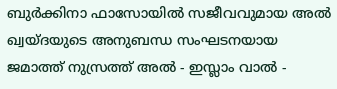ബുർക്കിനാ ഫാസോയിൽ സജീവവുമായ അൽ ഖ്വയ്ദയുടെ അനുബന്ധ സംഘടനയായ ജമാത്ത് നുസ്രത്ത് അൽ - ഇസ്ലാം വാൽ -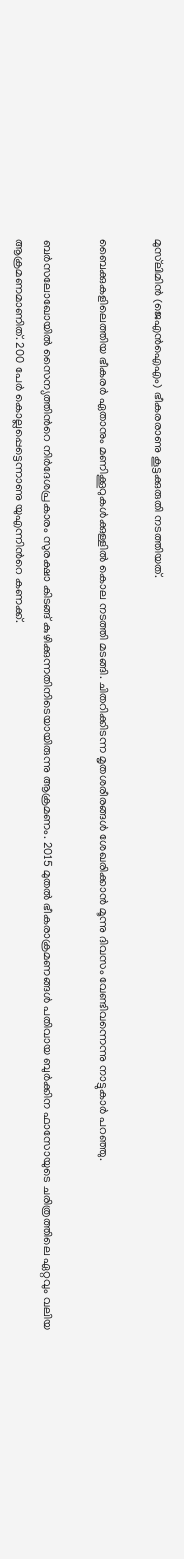മു‌സ്‌ലിമിൻ (ജെഎൻഐഎം) ഭീകരരാണു കൂട്ടക്കുരുതി നടത്തിയത്.

ബൈക്കുകളിലെത്തിയ ഭീകരർ ഏതാനും മണിക്കൂറുകൾക്കുള്ളിൽ കൊല നടത്തി മടങ്ങി. ചിതറിക്കിടന്ന മൃതശരീരങ്ങൾ ശേഖരിക്കാൻ മൂന്നു ദിവസം വേണ്ടിവന്നെന്നു നാട്ടുകാർ പറഞ്ഞു.

ബർസലോഖോയിൽ സൈന്യത്തിന്‍റെ നിർദേശപ്രകാരം സുരക്ഷാ കിടങ്ങ് കുഴിക്കുന്നതിനിടെയായിരുന്നു ആക്രമണം. 2015 മുതൽ ഭീകരാക്രമണങ്ങൾ പതിവായ ബുർക്കിന ഫാസോയുടെ ചരിത്രത്തിലെ ഏറ്റവും വലിയ ആക്രമണമാണിത്. 200 പേർ കൊല്ലപ്പെട്ടെന്നാണു യുഎന്നിന്‍റെ കണക്ക്.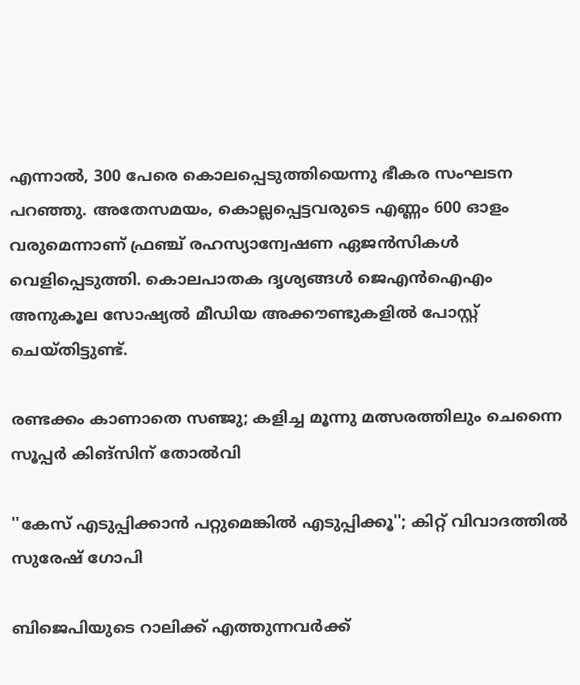എന്നാൽ, 300 പേരെ കൊലപ്പെടുത്തിയെന്നു ഭീകര സംഘടന പറഞ്ഞു. അതേസമയം, കൊല്ലപ്പെട്ടവരുടെ എണ്ണം 600 ഓളം വരുമെന്നാണ് ഫ്രഞ്ച് രഹസ്യാന്വേഷണ ഏജൻസികൾ വെളിപ്പെടുത്തി. കൊലപാതക ദൃശ്യങ്ങൾ ജെഎൻഐഎം അനുകൂല സോഷ്യൽ മീഡിയ അക്കൗണ്ടുകളിൽ പോസ്റ്റ് ചെയ്തിട്ടുണ്ട്.

രണ്ടക്കം കാണാതെ സഞ്ജു; കളിച്ച മൂന്നു മത്സരത്തിലും ചെന്നൈ സൂപ്പർ കിങ്സിന് തോൽവി

''കേസ് എടുപ്പിക്കാൻ പറ്റുമെങ്കിൽ എടുപ്പിക്കൂ''; കിറ്റ് വിവാദത്തിൽ സുരേഷ് ഗോപി

ബിജെപിയുടെ റാലിക്ക് എത്തുന്നവർക്ക്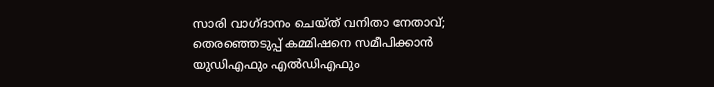സാരി വാഗ്ദാനം ചെയ്ത് വനിതാ നേതാവ്; തെരഞ്ഞെടുപ്പ് കമ്മിഷനെ സമീപിക്കാൻ യുഡിഎഫും എൽഡിഎഫും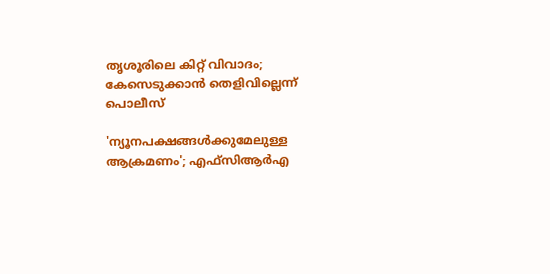തൃശൂരിലെ കിറ്റ് വിവാദം; കേസെടുക്കാൻ തെളിവില്ലെന്ന് പൊലീസ്

'ന‍്യൂനപക്ഷങ്ങൾക്കുമേലുള്ള ആക്രമണം'; എഫ്സിആർഎ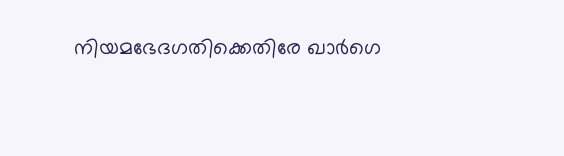നിയമഭേദഗതിക്കെതിരേ ഖാർഗെ